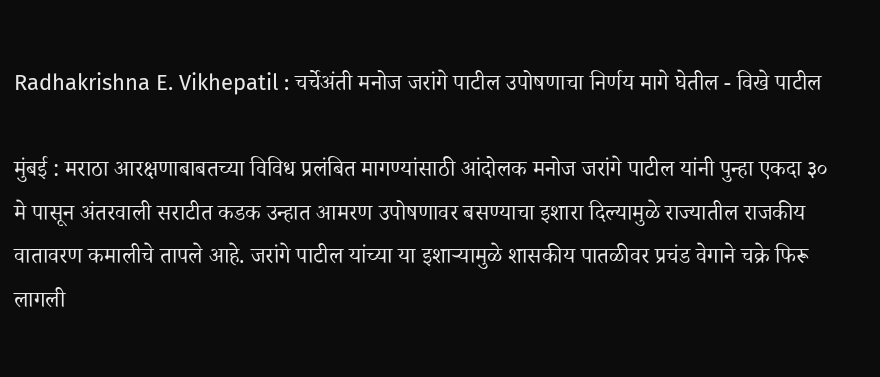Radhakrishna E. Vikhepatil : चर्चेअंती मनोज जरांगे पाटील उपोषणाचा निर्णय मागे घेतील - विखे पाटील

मुंबई : मराठा आरक्षणाबाबतच्या विविध प्रलंबित मागण्यांसाठी आंदोलक मनोज जरांगे पाटील यांनी पुन्हा एकदा ३० मे पासून अंतरवाली सराटीत कडक उन्हात आमरण उपोषणावर बसण्याचा इशारा दिल्यामुळे राज्यातील राजकीय वातावरण कमालीचे तापले आहे. जरांगे पाटील यांच्या या इशाऱ्यामुळे शासकीय पातळीवर प्रचंड वेगाने चक्रे फिरू लागली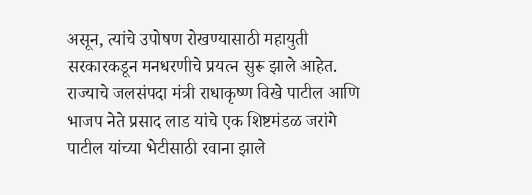असून, त्यांचे उपोषण रोखण्यासाठी महायुती सरकारकडून मनधरणीचे प्रयत्न सुरू झाले आहेत. राज्याचे जलसंपदा मंत्री राधाकृष्ण विखे पाटील आणि भाजप नेते प्रसाद लाड यांचे एक शिष्टमंडळ जरांगे पाटील यांच्या भेटीसाठी रवाना झाले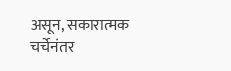असून, सकारात्मक चर्चेनंतर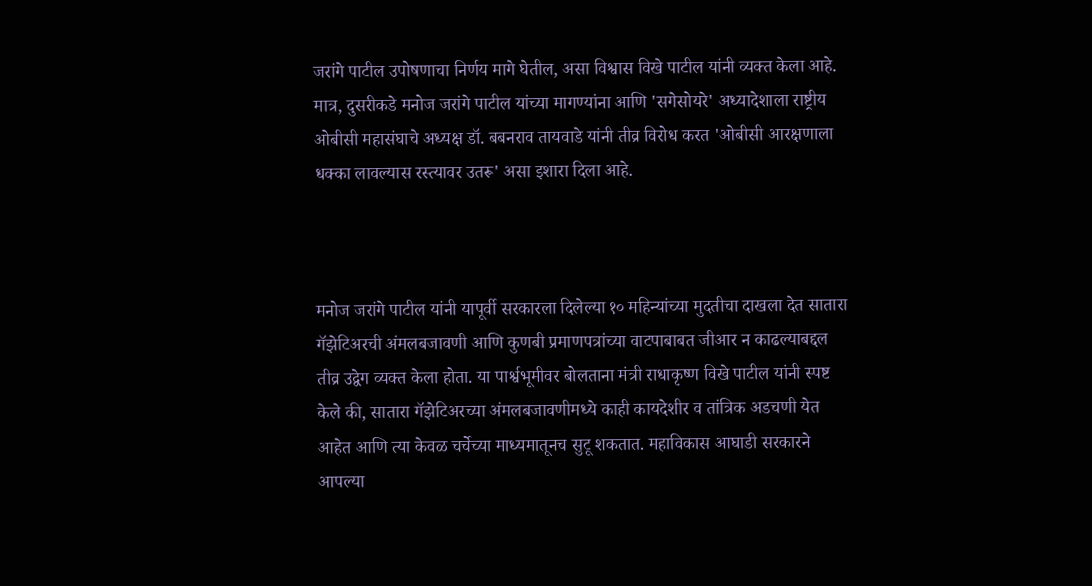जरांगे पाटील उपोषणाचा निर्णय मागे घेतील, असा विश्वास विखे पाटील यांनी व्यक्त केला आहे. मात्र, दुसरीकडे मनोज जरांगे पाटील यांच्या मागण्यांना आणि 'सगेसोयरे' अध्यादेशाला राष्ट्रीय ओबीसी महासंघाचे अध्यक्ष डॉ. बबनराव तायवाडे यांनी तीव्र विरोध करत 'ओबीसी आरक्षणाला धक्का लावल्यास रस्त्यावर उतरू' असा इशारा दिला आहे.



मनोज जरांगे पाटील यांनी यापूर्वी सरकारला दिलेल्या १० महिन्यांच्या मुदतीचा दाखला देत सातारा गॅझेटिअरची अंमलबजावणी आणि कुणबी प्रमाणपत्रांच्या वाटपाबाबत जीआर न काढल्याबद्दल तीव्र उद्वेग व्यक्त केला होता. या पार्श्वभूमीवर बोलताना मंत्री राधाकृष्ण विखे पाटील यांनी स्पष्ट केले की, सातारा गॅझेटिअरच्या अंमलबजावणीमध्ये काही कायदेशीर व तांत्रिक अडचणी येत आहेत आणि त्या केवळ चर्चेच्या माध्यमातूनच सुटू शकतात. महाविकास आघाडी सरकारने आपल्या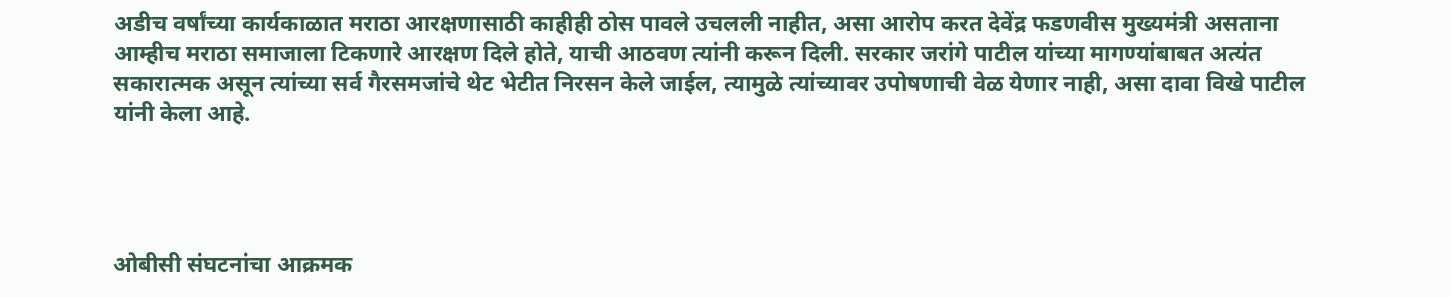अडीच वर्षांच्या कार्यकाळात मराठा आरक्षणासाठी काहीही ठोस पावले उचलली नाहीत, असा आरोप करत देवेंद्र फडणवीस मुख्यमंत्री असताना आम्हीच मराठा समाजाला टिकणारे आरक्षण दिले होते, याची आठवण त्यांनी करून दिली. सरकार जरांगे पाटील यांच्या मागण्यांबाबत अत्यंत सकारात्मक असून त्यांच्या सर्व गैरसमजांचे थेट भेटीत निरसन केले जाईल, त्यामुळे त्यांच्यावर उपोषणाची वेळ येणार नाही, असा दावा विखे पाटील यांनी केला आहे.




ओबीसी संघटनांचा आक्रमक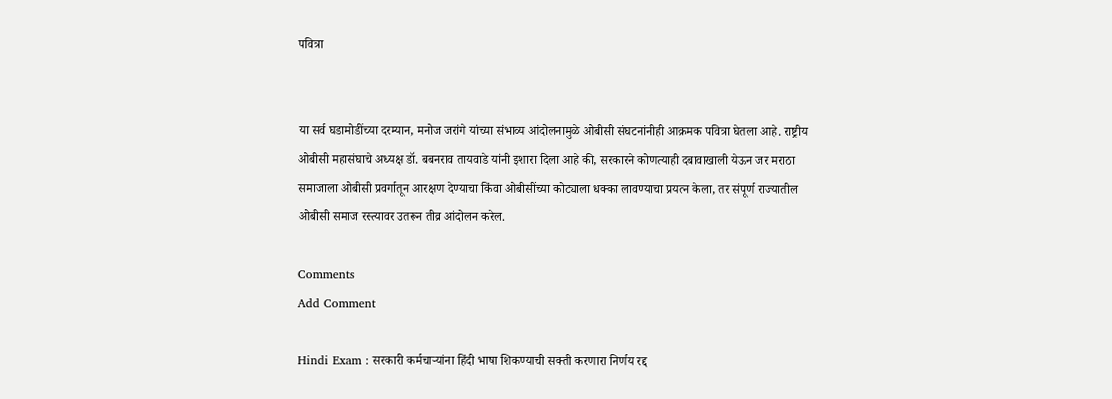पवित्रा


या सर्व घडामोडींच्या दरम्यान, मनोज जरांगे यांच्या संभाव्य आंदोलनामुळे ओबीसी संघटनांनीही आक्रमक पवित्रा घेतला आहे. राष्ट्रीय ओबीसी महासंघाचे अध्यक्ष डॉ. बबनराव तायवाडे यांनी इशारा दिला आहे की, सरकारने कोणत्याही दबावाखाली येऊन जर मराठा समाजाला ओबीसी प्रवर्गातून आरक्षण देण्याचा किंवा ओबीसींच्या कोट्याला धक्का लावण्याचा प्रयत्न केला, तर संपूर्ण राज्यातील ओबीसी समाज रस्त्यावर उतरून तीव्र आंदोलन करेल.

Comments
Add Comment

Hindi Exam : सरकारी कर्मचाऱ्यांना हिंदी भाषा शिकण्याची सक्ती करणारा निर्णय रद्द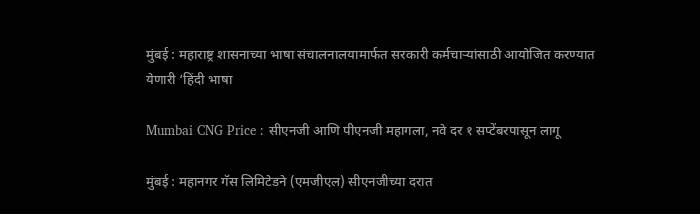मुंबई : महाराष्ट्र शासनाच्या भाषा संचालनालयामार्फत सरकारी कर्मचाऱ्यांसाठी आयोजित करण्यात येणारी ‘हिंदी भाषा

Mumbai CNG Price : सीएनजी आणि पीएनजी महागला, नवे दर १ सप्टेंबरपासून लागू

मुंबई : महानगर गॅस लिमिटेडने (एमजीएल) सीएनजीच्या दरात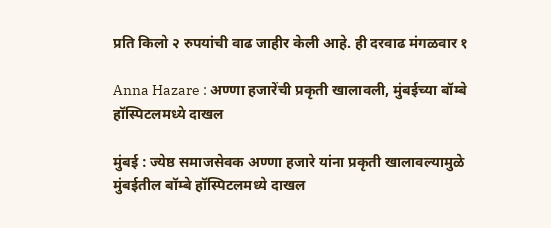प्रति किलो २ रुपयांची वाढ जाहीर केली आहे. ही दरवाढ मंगळवार १

Anna Hazare : अण्णा हजारेंची प्रकृती खालावली, मुंबईच्या बॉम्बे हॉस्पिटलमध्ये दाखल

मुंबई : ज्येष्ठ समाजसेवक अण्णा हजारे यांना प्रकृती खालावल्यामुळे मुंबईतील बॉम्बे हॉस्पिटलमध्ये दाखल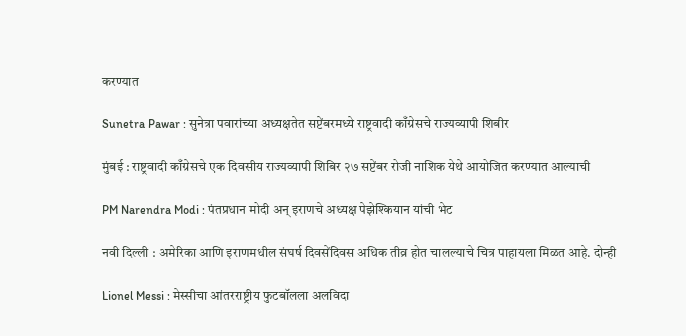करण्यात

Sunetra Pawar : सुनेत्रा पवारांच्या अध्यक्षतेत सप्टेंबरमध्ये राष्ट्रवादी काँग्रेसचे राज्यव्यापी शिबीर

मुंबई : राष्ट्रवादी काँग्रेसचे एक दिवसीय राज्यव्यापी शिबिर २७ सप्टेंबर रोजी नाशिक येथे आयोजित करण्यात आल्याची

PM Narendra Modi : पंतप्रधान मोदी अन् इराणचे अध्यक्ष पेझेश्कियान यांची भेट

नवी दिल्ली : अमेरिका आणि इराणमधील संघर्ष दिवसेंदिवस अधिक तीव्र होत चालल्याचे चित्र पाहायला मिळत आहे. दोन्ही

Lionel Messi : मेस्सीचा आंतरराष्ट्रीय फुटबॉलला अलविदा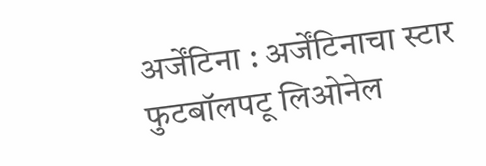अर्जेंटिना : अर्जेंटिनाचा स्टार फुटबॉलपटू लिओनेल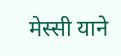मेस्सी याने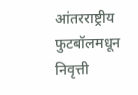आंतरराष्ट्रीय फुटबॉलमधून निवृत्ती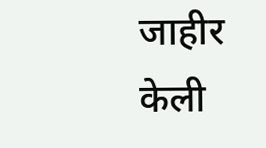जाहीर केली